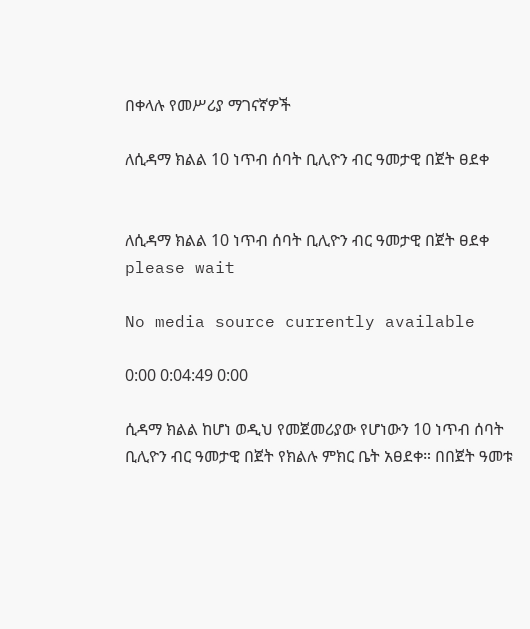በቀላሉ የመሥሪያ ማገናኛዎች

ለሲዳማ ክልል 10 ነጥብ ሰባት ቢሊዮን ብር ዓመታዊ በጀት ፀደቀ


ለሲዳማ ክልል 10 ነጥብ ሰባት ቢሊዮን ብር ዓመታዊ በጀት ፀደቀ
please wait

No media source currently available

0:00 0:04:49 0:00

ሲዳማ ክልል ከሆነ ወዲህ የመጀመሪያው የሆነውን 10 ነጥብ ሰባት ቢሊዮን ብር ዓመታዊ በጀት የክልሉ ምክር ቤት አፀደቀ። በበጀት ዓመቱ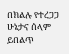በክልሉ የተረጋጋ ሁኔታና ሰላም ይበልጥ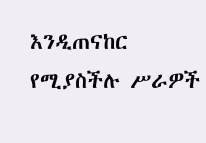እንዲጠናከር የሚያስችሉ ሥራዎች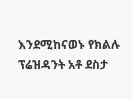እንደሚከናወኑ የክልሉ ፕሬዝዳንት አቶ ደስታ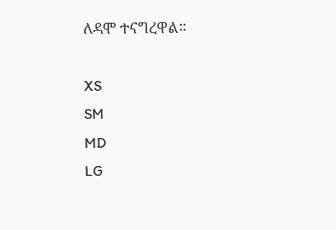ለዳሞ ተናግረዋል።

XS
SM
MD
LG